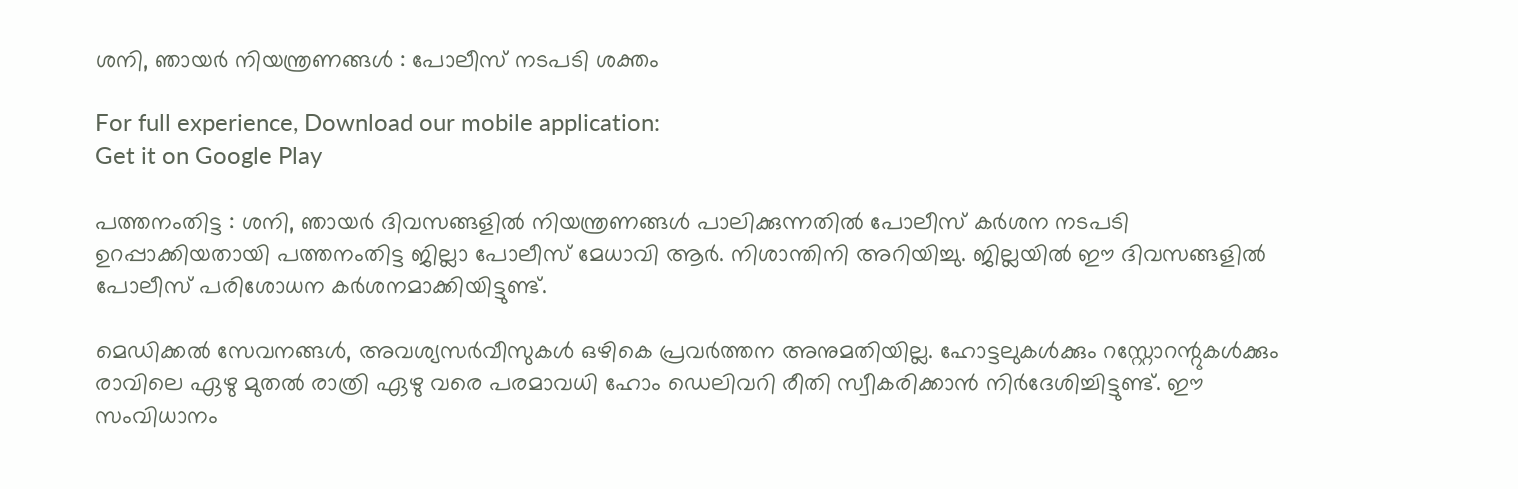ശനി, ഞായര്‍ നിയന്ത്രണങ്ങള്‍ : പോലീസ് നടപടി ശക്തം

For full experience, Download our mobile application:
Get it on Google Play

പത്തനംതിട്ട : ശനി, ഞായര്‍ ദിവസങ്ങളില്‍ നിയന്ത്രണങ്ങള്‍ പാലിക്കുന്നതില്‍ പോലീസ് കര്‍ശന നടപടി ഉറപ്പാക്കിയതായി പത്തനംതിട്ട ജില്ലാ പോലീസ് മേധാവി ആര്‍. നിശാന്തിനി അറിയിച്ചു. ജില്ലയില്‍ ഈ ദിവസങ്ങളില്‍ പോലീസ് പരിശോധന കര്‍ശനമാക്കിയിട്ടുണ്ട്.

മെഡിക്കല്‍ സേവനങ്ങള്‍, അവശ്യസര്‍വീസുകള്‍ ഒഴികെ പ്രവര്‍ത്തന അനുമതിയില്ല. ഹോട്ടലുകള്‍ക്കും റസ്റ്റോറന്റുകള്‍ക്കും രാവിലെ ഏഴു മുതല്‍ രാത്രി ഏഴു വരെ പരമാവധി ഹോം ഡെലിവറി രീതി സ്വീകരിക്കാന്‍ നിര്‍ദേശിച്ചിട്ടുണ്ട്. ഈ സംവിധാനം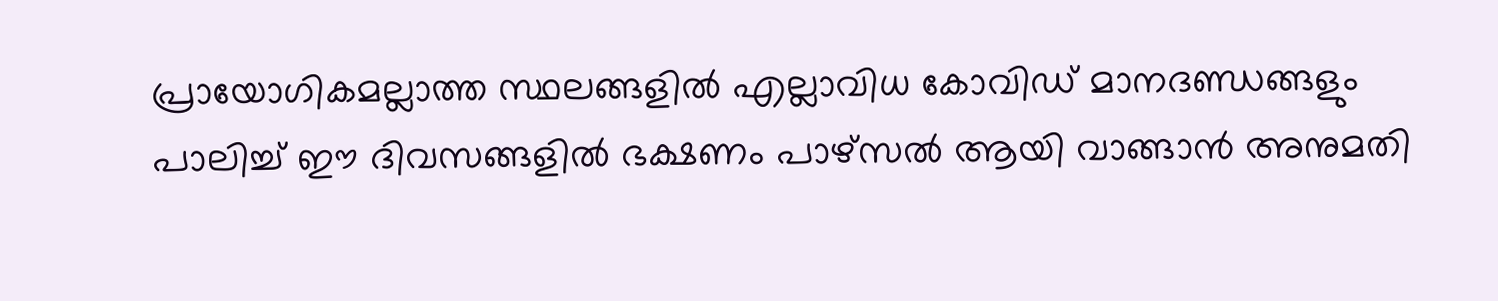പ്രായോഗികമല്ലാത്ത സ്ഥലങ്ങളില്‍ എല്ലാവിധ കോവിഡ് മാനദണ്ഡങ്ങളും പാലിച്ച് ഈ ദിവസങ്ങളില്‍ ഭക്ഷണം പാഴ്സല്‍ ആയി വാങ്ങാന്‍ അനുമതി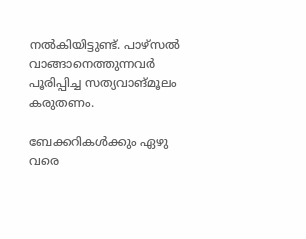നല്‍കിയിട്ടുണ്ട്. പാഴ്സല്‍ വാങ്ങാനെത്തുന്നവര്‍ പൂരിപ്പിച്ച സത്യവാങ്മൂലം കരുതണം.

ബേക്കറികള്‍ക്കും ഏഴു വരെ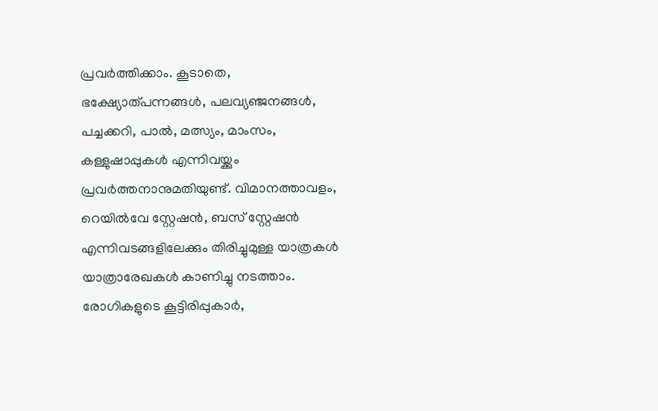പ്രവര്‍ത്തിക്കാം. കൂടാതെ, ഭക്ഷ്യോത്പന്നങ്ങള്‍, പലവ്യഞ്ജനങ്ങള്‍, പച്ചക്കറി, പാല്‍, മത്സ്യം, മാംസം, കള്ളുഷാപ്പുകള്‍ എന്നിവയ്ക്കും പ്രവര്‍ത്തനാനുമതിയുണ്ട്. വിമാനത്താവളം, റെയില്‍വേ സ്റ്റേഷന്‍, ബസ് സ്റ്റേഷന്‍ എന്നിവടങ്ങളിലേക്കും തിരിച്ചുമുള്ള യാത്രകള്‍ യാത്രാരേഖകള്‍ കാണിച്ചു നടത്താം. രോഗികളുടെ കൂട്ടിരിപ്പുകാര്‍,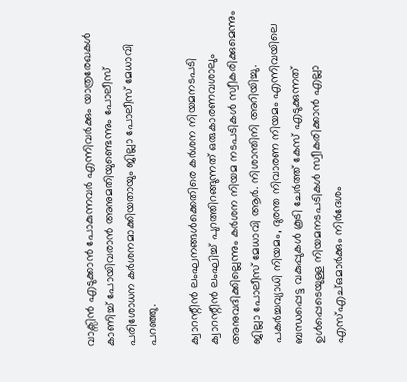വാക്സിന്‍ എടുക്കാന്‍ പോകുന്നവര്‍ എന്നിവര്‍ക്കും യാത്രരേഖകള്‍ കാണിച്ച് പോയിവരാന്‍ അനുമതിയുണ്ടെന്നും പോലീസ് പരിശോധന കര്‍ശനമാക്കിയതായും ജില്ലാ പോലീസ് മേധാവി പറഞ്ഞു.

ക്വാറന്റീന്‍ ലംഘനങ്ങള്‍ക്കെതിരെ കര്‍ശന നിയമനടപടി
ക്വാറന്റീന്‍ ലംഘിച്ച് പുറത്തിറങ്ങുന്നത് ഒരുകാരണവശാലും അനുവദിക്കില്ലെന്നും കര്‍ശന നിയമ നടപടികള്‍ സ്വീകരിക്കുമെന്നും ജില്ലാ പോലീസ് മേധാവി ആര്‍. നിശാന്തിനി അറിയിച്ചു. പകര്‍ച്ചവ്യാധി നിയമം, ദുരന്ത നിവാരണ നിയമം എന്നിവയിലെ ബന്ധപ്പെട്ട വകുപ്പുകള്‍ കൂടി ചേര്‍ത്ത് കേസ് എടുക്കുന്നത് ഉള്‍പ്പെടെയുള്ള നിയമനടപടികള്‍ സ്വീകരിക്കാന്‍ എല്ലാ എസ്എച്ഒമാര്‍ക്കും നിര്‍ദേശം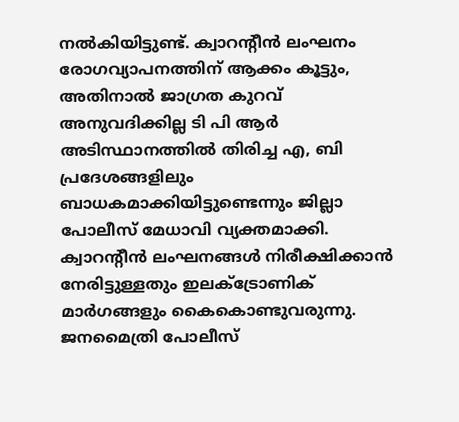നല്‍കിയിട്ടുണ്ട്. ക്വാറന്റീന്‍ ലംഘനം രോഗവ്യാപനത്തിന് ആക്കം കൂട്ടും, അതിനാല്‍ ജാഗ്രത കുറവ് അനുവദിക്കില്ല ടി പി ആര്‍ അടിസ്ഥാനത്തില്‍ തിരിച്ച എ, ബി പ്രദേശങ്ങളിലും ബാധകമാക്കിയിട്ടുണ്ടെന്നും ജില്ലാ പോലീസ് മേധാവി വ്യക്തമാക്കി.
ക്വാറന്റീന്‍ ലംഘനങ്ങള്‍ നിരീക്ഷിക്കാന്‍ നേരിട്ടുള്ളതും ഇലക്ട്രോണിക് മാര്‍ഗങ്ങളും കൈകൊണ്ടുവരുന്നു. ജനമൈത്രി പോലീസ്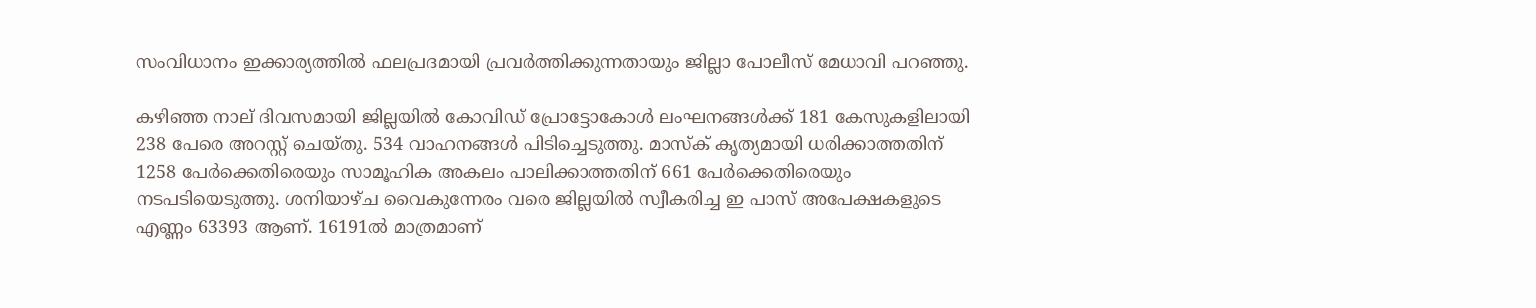സംവിധാനം ഇക്കാര്യത്തില്‍ ഫലപ്രദമായി പ്രവര്‍ത്തിക്കുന്നതായും ജില്ലാ പോലീസ് മേധാവി പറഞ്ഞു.

കഴിഞ്ഞ നാല് ദിവസമായി ജില്ലയില്‍ കോവിഡ് പ്രോട്ടോകോള്‍ ലംഘനങ്ങള്‍ക്ക് 181 കേസുകളിലായി 238 പേരെ അറസ്റ്റ് ചെയ്തു. 534 വാഹനങ്ങള്‍ പിടിച്ചെടുത്തു. മാസ്‌ക് കൃത്യമായി ധരിക്കാത്തതിന് 1258 പേര്‍ക്കെതിരെയും സാമൂഹിക അകലം പാലിക്കാത്തതിന് 661 പേര്‍ക്കെതിരെയും നടപടിയെടുത്തു. ശനിയാഴ്ച വൈകുന്നേരം വരെ ജില്ലയില്‍ സ്വീകരിച്ച ഇ പാസ് അപേക്ഷകളുടെ എണ്ണം 63393 ആണ്. 16191ല്‍ മാത്രമാണ്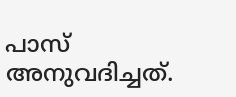പാസ് അനുവദിച്ചത്.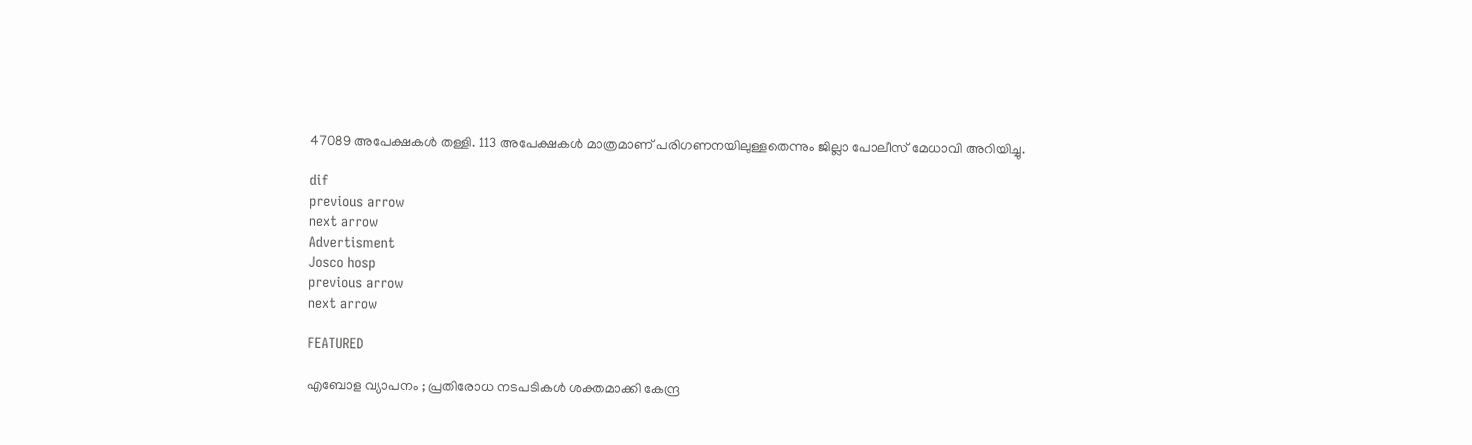47089 അപേക്ഷകള്‍ തള്ളി. 113 അപേക്ഷകള്‍ മാത്രമാണ് പരിഗണനയിലുള്ളതെന്നും ജില്ലാ പോലീസ് മേധാവി അറിയിച്ചു.

dif
previous arrow
next arrow
Advertisment
Josco hosp
previous arrow
next arrow

FEATURED

എബോള വ്യാപനം ; പ്രതിരോധ നടപടികൾ ശക്തമാക്കി കേന്ദ്ര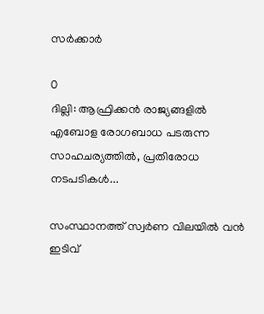സർക്കാർ

0
ദില്ലി: ആഫ്രിക്കൻ രാജ്യങ്ങളിൽ എബോള രോഗബാധ പടരുന്ന സാഹചര്യത്തിൽ, പ്രതിരോധ നടപടികൾ...

സംസ്ഥാനത്ത് സ്വർണ വിലയിൽ വൻ ഇടിവ്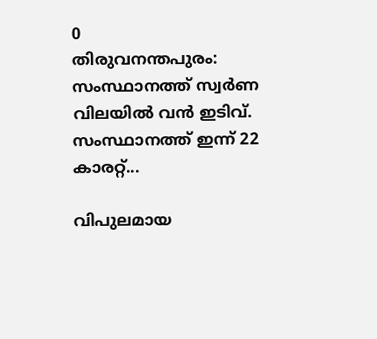0
തിരുവനന്തപുരം: സംസ്ഥാനത്ത് സ്വർണ വിലയിൽ വൻ ഇടിവ്. സംസ്ഥാനത്ത് ഇന്ന് 22 കാരറ്റ്...

വിപുലമായ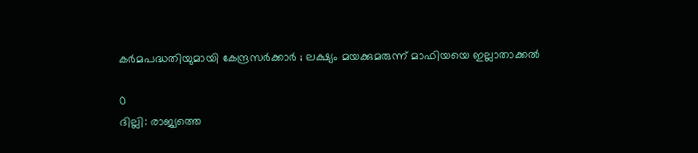കർമപദ്ധതിയുമായി കേന്ദ്രസർക്കാർ ; ലക്ഷ്യം മയക്കുമരുന്ന് മാഫിയയെ ഇല്ലാതാക്കൽ

0
ദില്ലി: രാജ്യത്തെ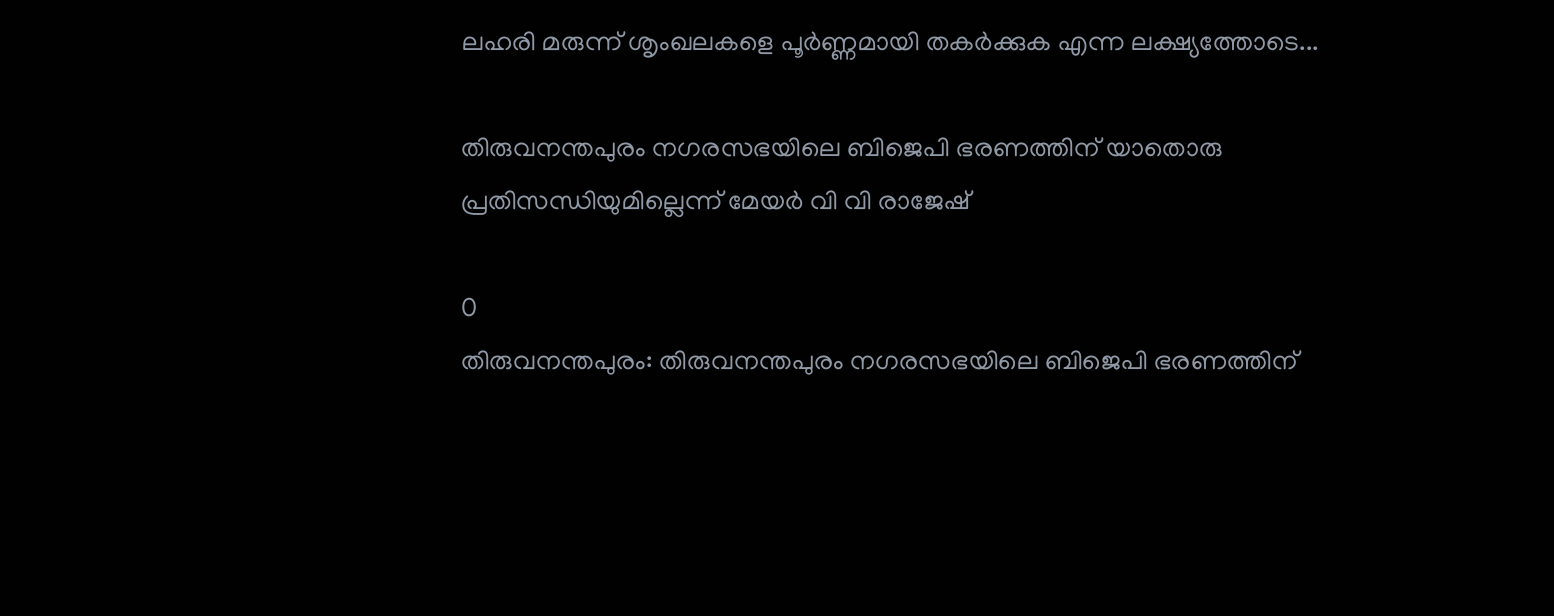ലഹരി മരുന്ന് ശൃംഖലകളെ പൂർണ്ണമായി തകർക്കുക എന്ന ലക്ഷ്യത്തോടെ...

തിരുവനന്തപുരം നഗരസഭയിലെ ബിജെപി ഭരണത്തിന് യാതൊരു പ്രതിസന്ധിയുമില്ലെന്ന് മേയർ വി വി രാജേഷ്

0
തിരുവനന്തപുരം: തിരുവനന്തപുരം നഗരസഭയിലെ ബിജെപി ഭരണത്തിന്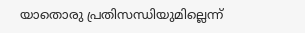യാതൊരു പ്രതിസന്ധിയുമില്ലെന്ന്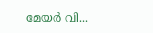മേയർ വി...